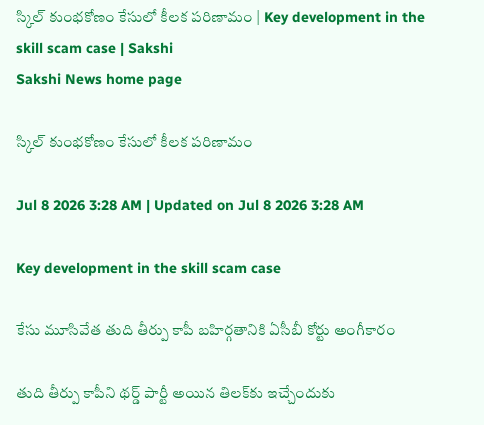స్కిల్‌ కుంభకోణం కేసులో కీలక పరిణామం | Key development in the skill scam case | Sakshi
Sakshi News home page

స్కిల్‌ కుంభకోణం కేసులో కీలక పరిణామం

Jul 8 2026 3:28 AM | Updated on Jul 8 2026 3:28 AM

Key development in the skill scam case

కేసు మూసివేత తుది తీర్పు కాపీ బహిర్గతానికి ఏసీబీ కోర్టు అంగీకారం

తుది తీర్పు కాపీని థర్డ్‌ పార్టీ అయిన తిలక్‌కు ఇచ్చేందుకు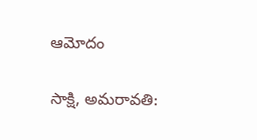ఆమోదం

సాక్షి, అమరావతి: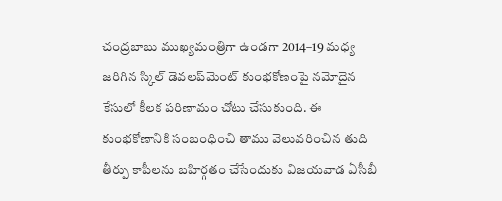చంద్రబాబు ముఖ్యమంత్రిగా ఉండగా 2014–19 మధ్య జరిగిన స్కిల్‌ డెవలప్‌మెంట్‌ కుంభకోణంపై నమోదైన కేసులో కీలక పరిణామం చోటు చేసుకుంది. ఈ కుంభకోణానికి సంబంధించి తాము వెలువరించిన తుది తీర్పు కాపీలను బహిర్గతం చేసేందుకు విజయవాడ ఏసీబీ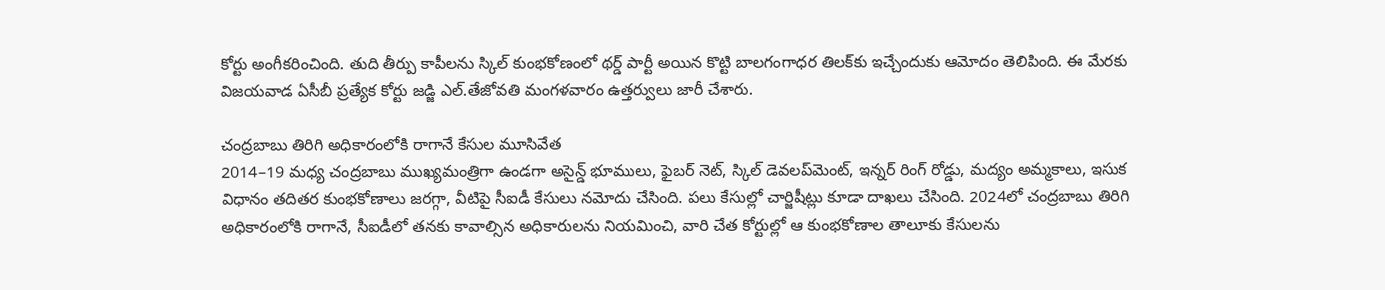కోర్టు అంగీకరించింది. తుది తీర్పు కాపీలను స్కిల్‌ కుంభకోణంలో థర్డ్‌ పార్టీ అయిన కొట్టి బాలగంగాధర తిలక్‌కు ఇచ్చేందుకు ఆమోదం తెలిపింది. ఈ మేరకు విజయవాడ ఏసీబీ ప్రత్యేక కోర్టు జడ్జి ఎల్‌.తేజోవతి మంగళవారం ఉత్తర్వులు జారీ చేశారు.

చంద్రబాబు తిరిగి అధికారంలోకి రాగానే కేసుల మూసివేత
2014–19 మధ్య చంద్రబాబు ముఖ్యమంత్రిగా ఉండగా అసైన్డ్‌ భూములు, ఫైబర్‌ నెట్, స్కిల్‌ డెవలప్‌మెంట్, ఇన్నర్‌ రింగ్‌ రోడ్డు, మద్యం అమ్మకాలు, ఇసుక విధానం తదితర కుంభకోణాలు జరగ్గా, వీటిపై సీఐడీ కేసులు నమోదు చేసింది. పలు కేసుల్లో చార్జిషీట్లు కూడా దాఖలు చేసింది. 2024లో చంద్రబాబు తిరిగి అధికారంలోకి రాగానే, సీఐడీలో తనకు కావాల్సిన అధికారులను నియమించి, వారి చేత కోర్టుల్లో ఆ కుంభకోణాల తాలూకు కేసులను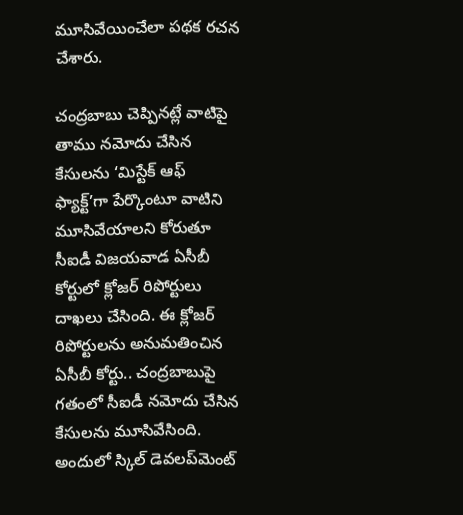మూసివేయించేలా పథక రచన చేశారు.

చంద్రబాబు చెప్పినట్లే వాటిపై తాము నమోదు చేసిన కేసులను ‘మిస్టేక్‌ ఆఫ్‌ ఫ్యాక్ట్‌’గా పేర్కొంటూ వాటిని మూసివేయాలని కోరుతూ సీఐడీ విజయవాడ ఏసీబీ కోర్టులో క్లోజర్‌ రిపోర్టులు దాఖలు చేసింది. ఈ క్లోజర్‌ రిపోర్టులను అనుమతించిన ఏసీబీ కోర్టు.. చంద్రబాబుపై గతంలో సీఐడీ నమోదు చేసిన కేసులను మూసివేసింది. అందులో స్కిల్‌ డెవలప్‌మెంట్‌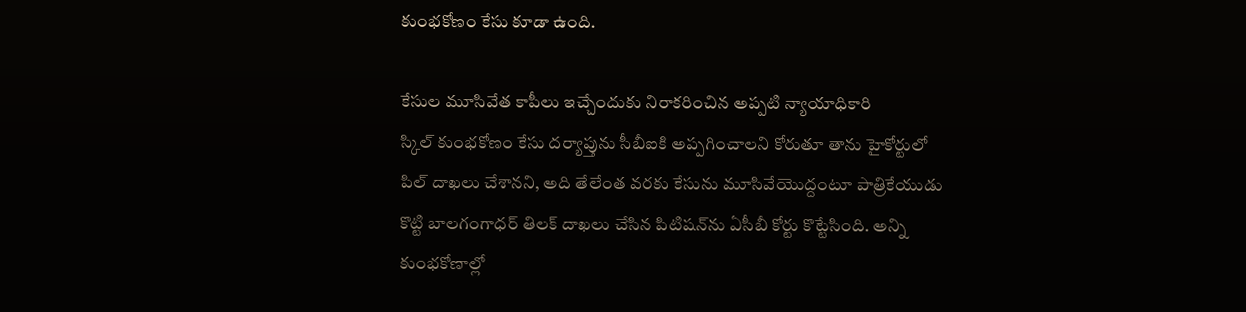కుంభకోణం కేసు కూడా ఉంది.

కేసుల మూసివేత కాపీలు ఇచ్చేందుకు నిరాకరించిన అప్పటి న్యాయాధికారి
స్కిల్‌ కుంభకోణం కేసు దర్యాప్తును సీబీఐకి అప్పగించాలని కోరుతూ తాను హైకోర్టులో పిల్‌ దాఖలు చేశానని, అది తేలేంత వరకు కేసును మూసివేయొద్దంటూ పాత్రికేయుడు కొట్టి బాలగంగాధర్‌ తిలక్‌ దాఖలు చేసిన పిటిషన్‌ను ఏసీబీ కోర్టు కొట్టేసింది. అన్ని కుంభకోణాల్లో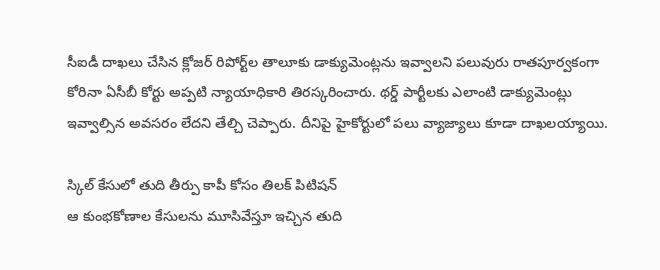సీఐడీ దాఖలు చేసిన క్లోజర్‌ రిపోర్ట్‌ల తాలూకు డాక్యుమెంట్లను ఇవ్వాలని పలువురు రాతపూర్వకంగా కోరినా ఏసీబీ కోర్టు అప్పటి న్యాయాధికారి తిరస్కరించారు. థర్డ్‌ పార్టీలకు ఎలాంటి డాక్యుమెంట్లు ఇవ్వాల్సిన అవసరం లేదని తేల్చి చెప్పారు. దీనిపై హైకోర్టులో పలు వ్యాజ్యాలు కూడా దాఖలయ్యాయి.

స్కిల్‌ కేసులో తుది తీర్పు కాపీ కోసం తిలక్‌ పిటిషన్‌
ఆ కుంభకోణాల కేసులను మూసివేస్తూ ఇచ్చిన తుది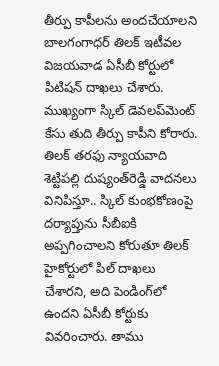తీర్పు కాపీలను అందచేయాలని బాలగంగాధర్‌ తిలక్‌ ఇటీవల విజయవాడ ఏసీబీ కోర్టులో పిటిషన్‌ దాఖలు చేశారు. ముఖ్యంగా స్కిల్‌ డెవలప్‌మెంట్‌ కేసు తుది తీర్పు కాపీని కోరారు. తిలక్‌ తరఫు న్యాయవాది శెట్టిపల్లి దుష్యంత్‌రెడ్డి వాదనలు వినిపిస్తూ.. స్కిల్‌ కుంభకోణంపై దర్యాప్తును సీబీఐకి అప్పగించాలని కోరుతూ తిలక్‌ హైకోర్టులో పిల్‌ దాఖలు చేశారని, అది పెండింగ్‌లో ఉందని ఏసీబీ కోర్టుకు వివరించారు. తాము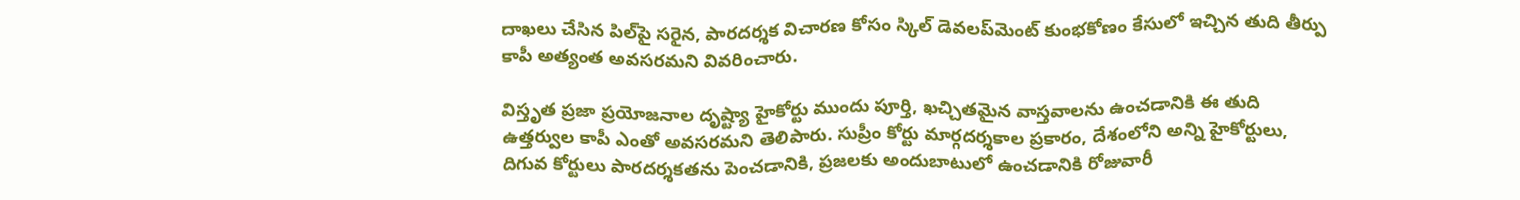దాఖలు చేసిన పిల్‌పై సరైన, పారదర్శక విచారణ కోసం స్కిల్‌ డెవలప్‌మెంట్‌ కుంభకోణం కేసులో ఇచ్చిన తుది తీర్పు కాపీ అత్యంత అవసరమని వివరించారు.

విస్తృత ప్రజా ప్రయోజనాల దృష్ట్యా హైకోర్టు ముందు పూర్తి, ఖచ్చితమైన వాస్తవాలను ఉంచడానికి ఈ తుది ఉత్తర్వుల కాపీ ఎంతో అవసరమని తెలిపారు. సుప్రీం కోర్టు మార్గదర్శకాల ప్రకారం, దేశంలోని అన్ని హైకోర్టులు, దిగువ కోర్టులు పారదర్శకతను పెంచడానికి, ప్రజలకు అందుబాటులో ఉంచడానికి రోజువారీ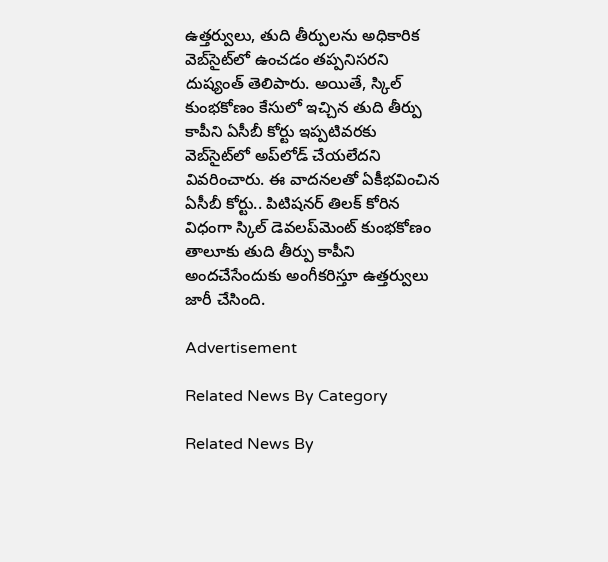ఉత్తర్వులు, తుది తీర్పులను అధికారిక వెబ్‌సైట్‌లో ఉంచడం తప్పనిసరని దుష్యంత్‌ తెలిపారు. అయితే, స్కిల్‌ కుంభకోణం కేసులో ఇచ్చిన తుది తీర్పు కాపీని ఏసీబీ కోర్టు ఇప్పటివరకు వెబ్‌సైట్‌లో అప్‌లోడ్‌ చేయలేదని వివరించారు. ఈ వాదనలతో ఏకీభవించిన ఏసీబీ కోర్టు.. పిటిషనర్‌ తిలక్‌ కోరిన విధంగా స్కిల్‌ డెవలప్‌మెంట్‌ కుంభకోణం తాలూకు తుది తీర్పు కాపీని అందచేసేందుకు అంగీకరిస్తూ ఉత్తర్వులు జారీ చేసింది.

Advertisement

Related News By Category

Related News By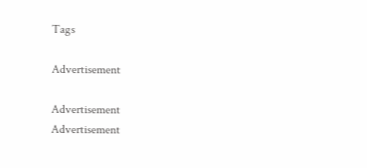Tags

Advertisement

Advertisement
Advertisement